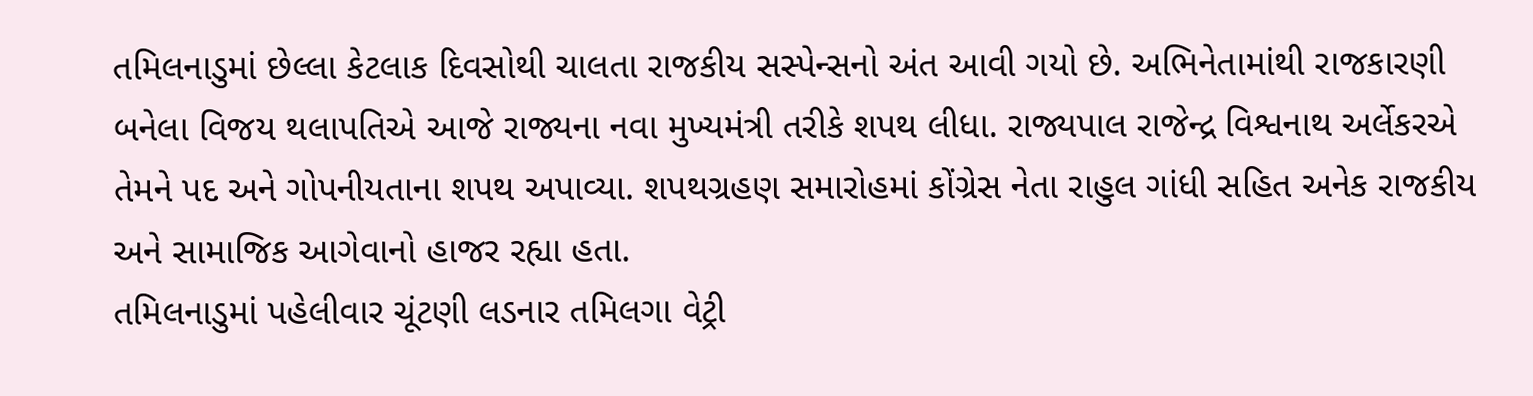તમિલનાડુમાં છેલ્લા કેટલાક દિવસોથી ચાલતા રાજકીય સસ્પેન્સનો અંત આવી ગયો છે. અભિનેતામાંથી રાજકારણી બનેલા વિજય થલાપતિએ આજે રાજ્યના નવા મુખ્યમંત્રી તરીકે શપથ લીધા. રાજ્યપાલ રાજેન્દ્ર વિશ્વનાથ અર્લેકરએ તેમને પદ અને ગોપનીયતાના શપથ અપાવ્યા. શપથગ્રહણ સમારોહમાં કોંગ્રેસ નેતા રાહુલ ગાંધી સહિત અનેક રાજકીય અને સામાજિક આગેવાનો હાજર રહ્યા હતા.
તમિલનાડુમાં પહેલીવાર ચૂંટણી લડનાર તમિલગા વેટ્રી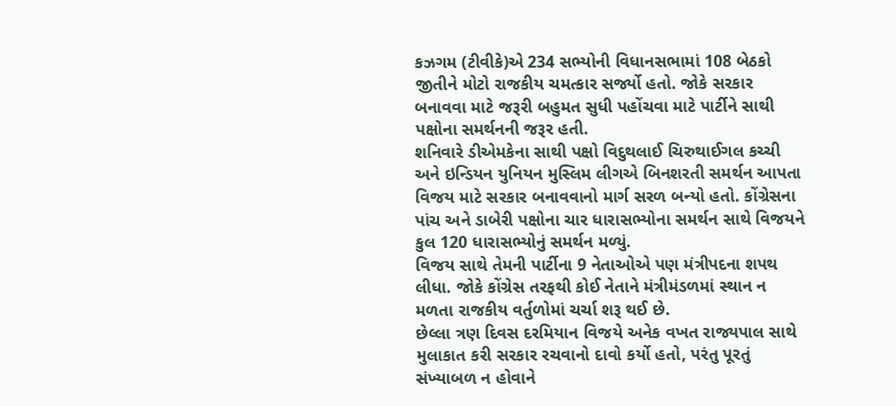કઝગમ (ટીવીકે)એ 234 સભ્યોની વિધાનસભામાં 108 બેઠકો જીતીને મોટો રાજકીય ચમત્કાર સર્જ્યો હતો. જોકે સરકાર બનાવવા માટે જરૂરી બહુમત સુધી પહોંચવા માટે પાર્ટીને સાથી પક્ષોના સમર્થનની જરૂર હતી.
શનિવારે ડીએમકેના સાથી પક્ષો વિદુથલાઈ ચિરુથાઈગલ કચ્ચી અને ઇન્ડિયન યુનિયન મુસ્લિમ લીગએ બિનશરતી સમર્થન આપતા વિજય માટે સરકાર બનાવવાનો માર્ગ સરળ બન્યો હતો. કોંગ્રેસના પાંચ અને ડાબેરી પક્ષોના ચાર ધારાસભ્યોના સમર્થન સાથે વિજયને કુલ 120 ધારાસભ્યોનું સમર્થન મળ્યું.
વિજય સાથે તેમની પાર્ટીના 9 નેતાઓએ પણ મંત્રીપદના શપથ લીધા. જોકે કોંગ્રેસ તરફથી કોઈ નેતાને મંત્રીમંડળમાં સ્થાન ન મળતા રાજકીય વર્તુળોમાં ચર્ચા શરૂ થઈ છે.
છેલ્લા ત્રણ દિવસ દરમિયાન વિજયે અનેક વખત રાજ્યપાલ સાથે મુલાકાત કરી સરકાર રચવાનો દાવો કર્યો હતો, પરંતુ પૂરતું સંખ્યાબળ ન હોવાને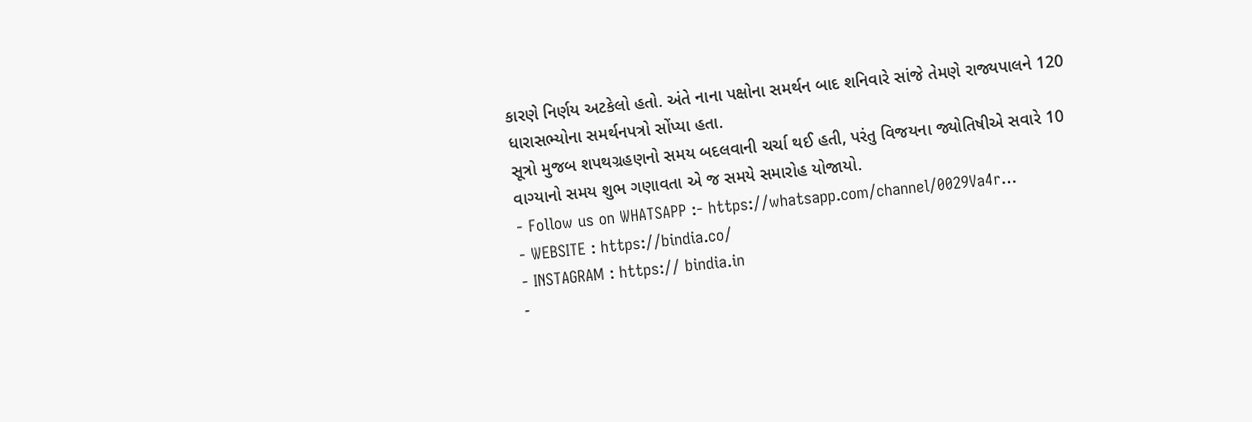કારણે નિર્ણય અટકેલો હતો. અંતે નાના પક્ષોના સમર્થન બાદ શનિવારે સાંજે તેમણે રાજ્યપાલને 120 ધારાસભ્યોના સમર્થનપત્રો સોંપ્યા હતા.
સૂત્રો મુજબ શપથગ્રહણનો સમય બદલવાની ચર્ચા થઈ હતી, પરંતુ વિજયના જ્યોતિષીએ સવારે 10 વાગ્યાનો સમય શુભ ગણાવતા એ જ સમયે સમારોહ યોજાયો.
- Follow us on WHATSAPP :- https://whatsapp.com/channel/0029Va4r…
- WEBSITE : https://bindia.co/
- INSTAGRAM : https:// bindia.in
-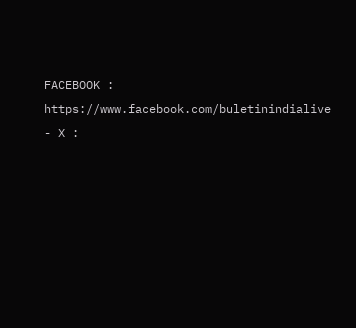FACEBOOK : https://www.facebook.com/buletinindialive
- X :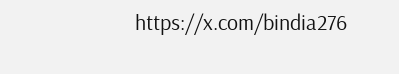https://x.com/bindia276